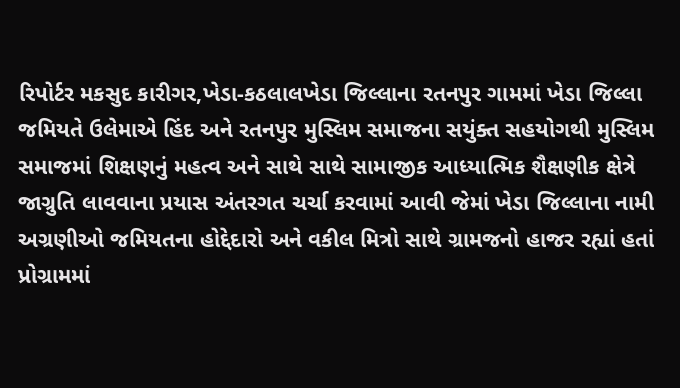રિપોર્ટર મકસુદ કારીગર,ખેડા-કઠલાલખેડા જિલ્લાના રતનપુર ગામમાં ખેડા જિલ્લા જમિયતે ઉલેમાએ હિંદ અને રતનપુર મુસ્લિમ સમાજના સયુંક્ત સહયોગથી મુસ્લિમ સમાજમાં શિક્ષણનું મહત્વ અને સાથે સાથે સામાજીક આધ્યાત્મિક શૈક્ષણીક ક્ષેત્રે જાગ્રુતિ લાવવાના પ્રયાસ અંતરગત ચર્ચા કરવામાં આવી જેમાં ખેડા જિલ્લાના નામી અગ્રણીઓ જમિયતના હોદ્દેદારો અને વકીલ મિત્રો સાથે ગ્રામજનો હાજર રહ્યાં હતાં પ્રોગ્રામમાં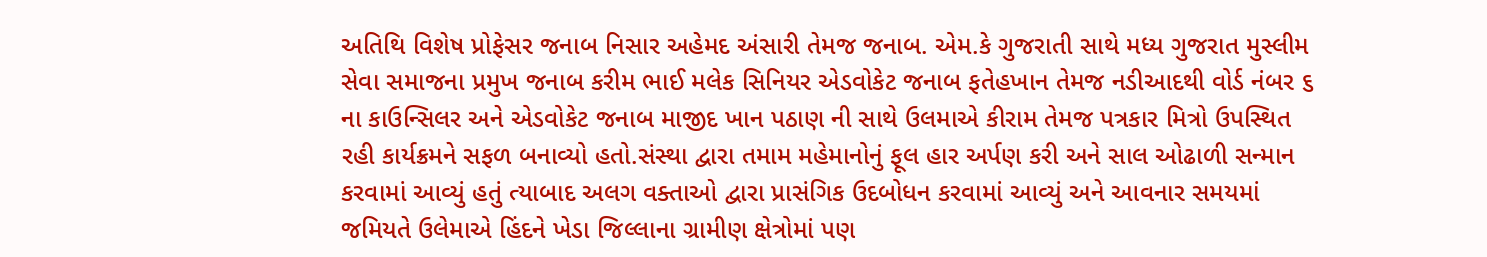અતિથિ વિશેષ પ્રોફેસર જનાબ નિસાર અહેમદ અંસારી તેમજ જનાબ. એમ.કે ગુજરાતી સાથે મધ્ય ગુજરાત મુસ્લીમ સેવા સમાજના પ્રમુખ જનાબ કરીમ ભાઈ મલેક સિનિયર એડવોકેટ જનાબ ફતેહખાન તેમજ નડીઆદથી વોર્ડ નંબર ૬ ના કાઉન્સિલર અને એડવોકેટ જનાબ માજીદ ખાન પઠાણ ની સાથે ઉલમાએ કીરામ તેમજ પત્રકાર મિત્રો ઉપસ્થિત રહી કાર્યક્રમને સફળ બનાવ્યો હતો.સંસ્થા દ્વારા તમામ મહેમાનોનું ફૂલ હાર અર્પણ કરી અને સાલ ઓઢાળી સન્માન કરવામાં આવ્યું હતું ત્યાબાદ અલગ વક્તાઓ દ્વારા પ્રાસંગિક ઉદબોધન કરવામાં આવ્યું અને આવનાર સમયમાં જમિયતે ઉલેમાએ હિંદને ખેડા જિલ્લાના ગ્રામીણ ક્ષેત્રોમાં પણ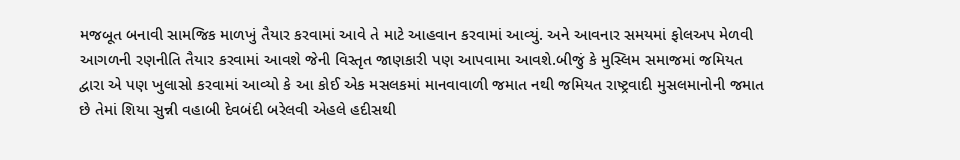મજબૂત બનાવી સામજિક માળખું તૈયાર કરવામાં આવે તે માટે આહવાન કરવામાં આવ્યું. અને આવનાર સમયમાં ફોલઅપ મેળવી આગળની રણનીતિ તૈયાર કરવામાં આવશે જેની વિસ્તૃત જાણકારી પણ આપવામા આવશે.બીજું કે મુસ્લિમ સમાજમાં જમિયત દ્વારા એ પણ ખુલાસો કરવામાં આવ્યો કે આ કોઈ એક મસલકમાં માનવાવાળી જમાત નથી જમિયત રાષ્ટ્રવાદી મુસલમાનોની જમાત છે તેમાં શિયા સુન્ની વહાબી દેવબંદી બરેલવી એહલે હદીસથી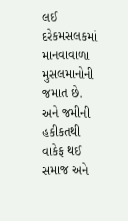લઈ દરેકમસલકમાં માનવાવાળા મુસલમાનોની જમાત છે. અને જમીની હકીકતથી વાકેફ થઈ સમાજ અને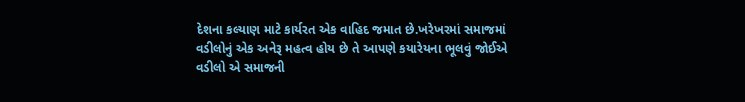દેશના કલ્યાણ માટે કાર્યરત એક વાહિદ જમાત છે.ખરેખરમાં સમાજમાં વડીલોનું એક અનેરૂ મહત્વ હોય છે તે આપણે કયારેયના ભૂલવું જોઈએ વડીલો એ સમાજની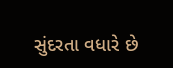સુંદરતા વધારે છે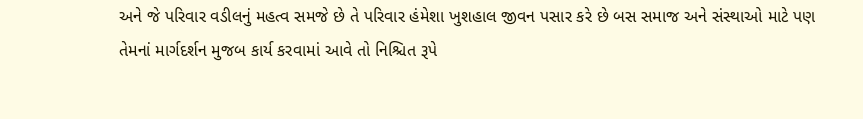અને જે પરિવાર વડીલનું મહત્વ સમજે છે તે પરિવાર હંમેશા ખુશહાલ જીવન પસાર કરે છે બસ સમાજ અને સંસ્થાઓ માટે પણ તેમનાં માર્ગદર્શન મુજબ કાર્ય કરવામાં આવે તો નિશ્ચિત રૂપે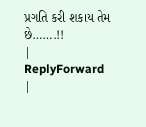પ્રગતિ કરી શકાય તેમ છે…….!!
|
ReplyForward
|